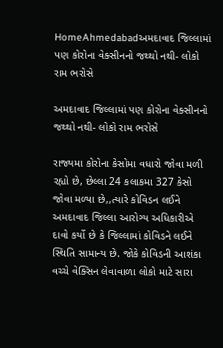HomeAhmedabadઅમદાવાદ જિલ્લામાં પણ કોરોના વેક્સીનનો જથ્થો નથી- લોકો રામ ભરોસે

અમદાવાદ જિલ્લામાં પણ કોરોના વેક્સીનનો જથ્થો નથી- લોકો રામ ભરોસે

રાજ્યમા કોરોના કેસોમા વધારો જોવા મળી રહ્યો છે, છેલ્લા 24 કલાકમા 327 કેસો જોવા મળ્યા છે,,ત્યારે કોવિડન લઈને અમદાવાદ જિલ્લા આરોગ્ય અધિકારીએ દાવો કર્યો છે કે જિલ્લામાં કોવિડને લઈને સ્થિતિ સામાન્ય છે. જોકે કોવિડની આશંકા વચ્ચે વેક્સિન લેવાવાળા લોકો માટે સારા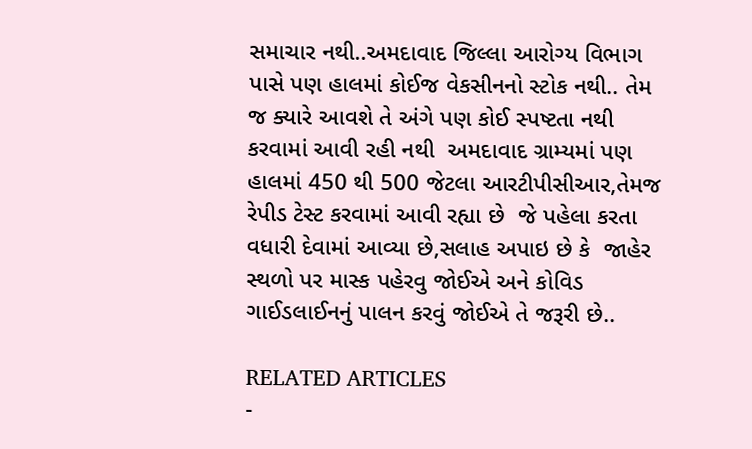સમાચાર નથી..અમદાવાદ જિલ્લા આરોગ્ય વિભાગ પાસે પણ હાલમાં કોઈજ વેકસીનનો સ્ટોક નથી.. તેમ જ ક્યારે આવશે તે અંગે પણ કોઈ સ્પષ્ટતા નથી કરવામાં આવી રહી નથી  અમદાવાદ ગ્રામ્યમાં પણ હાલમાં 450 થી 500 જેટલા આરટીપીસીઆર,તેમજ રેપીડ ટેસ્ટ કરવામાં આવી રહ્યા છે  જે પહેલા કરતા વધારી દેવામાં આવ્યા છે,સલાહ અપાઇ છે કે  જાહેર સ્થળો પર માસ્ક પહેરવુ જોઈએ અને કોવિડ ગાઈડલાઈનનું પાલન કરવું જોઈએ તે જરૂરી છે..

RELATED ARTICLES
-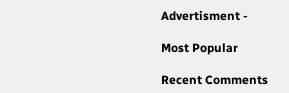Advertisment -

Most Popular

Recent Comments